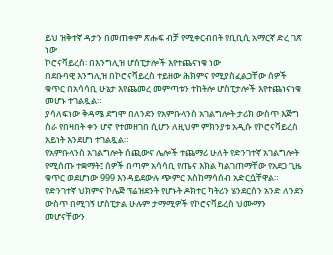ይህ ዝቅተኛ ዳታን በመጠቀም ጽሑፍ ብቻ የሚቀርብበት የቢቢሲ አማርኛ ድረ ገጽ ነው
ኮሮናቫይረስ፡ በእንግሊዝ ሆስፒታሎች እየተጨናነቁ ነው
በደቡባዊ እንግሊዝ በኮሮናቫይረስ ተይዘው ሕክምና የሚያስፈልጋቸው ሰዎች ቁጥር በአሳሳቢ ሁኔታ እየጨመረ መምጣቱን ተከትሎ ሆስፒታሎች እየተጨነናነቁ መሆኑ ተገልጿል።
ያሳለፍነው ቅዳሜ ደግሞ በለንደን የአምቡላንስ አገልግሎት ታሪክ ውስጥ እጅግ ስራ የበዛበት ቀን ሆኖ የተመዘገበ ሲሆን ለዚህም ምክንያቱ አዲሱ የኮሮናቫይረስ አይነት እንደሆነ ተገልጿል።
የአምቡላንስ አገልግሎት ሰጪውና ሌሎች ተጨማሪ ሁለት የድንገተኛ አገልግሎት የሚሰጡ ተቋማት፤ ሰዎች በጣም አሳሳቢ የጤና እክል ካልገጠማቸው የአደጋ ጊዜ ቁጥር ወደሆነው 999 እንዳይደውሉ ጭምር እስከማሳሰብ አድርሷቸዋል።
የድንገተኛ ህክምና ኮሌጅ ፕሬዝደንት የሆኑት ዶክተር ካትሪን ሄንደርሰን አንድ ለንደን ውስጥ በሚገኝ ሆስፒታል ሁሉም ታማሚዎች የኮሮናቫይረስ ህሙማን መሆናቸውን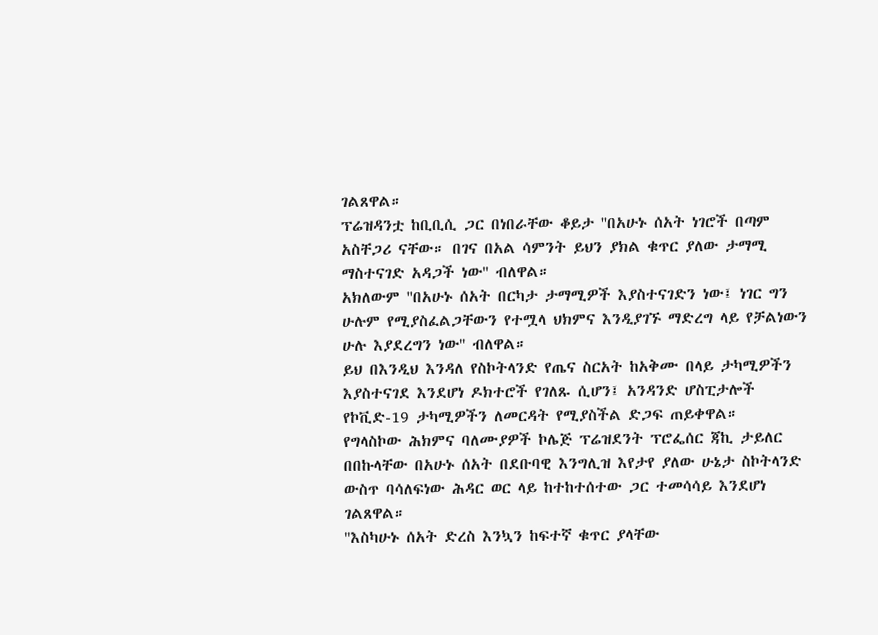ገልጸዋል።
ፕሬዝዳንቷ ከቢቢሲ ጋር በነበራቸው ቆይታ ''በአሁኑ ሰአት ነገሮች በጣም አስቸጋሪ ናቸው። በገና በአል ሳምንት ይህን ያክል ቁጥር ያለው ታማሚ ማስተናገድ አዳጋች ነው'' ብለዋል።
አክለውም ''በአሁኑ ሰአት በርካታ ታማሚዎች እያስተናገድን ነው፤ ነገር ግን ሁሉም የሚያስፈልጋቸውን የተሟላ ህክምና እንዲያገኙ ማድረግ ላይ የቻልነውን ሁሉ እያደረግን ነው'' ብለዋል።
ይህ በእንዲህ እንዳለ የስኮትላንድ የጤና ስርአት ከአቅሙ በላይ ታካሚዎችን እያስተናገደ እንደሆነ ዶክተሮች የገለጹ ሲሆን፤ አንዳንድ ሆስፒታሎች የኮቪድ-19 ታካሚዎችን ለመርዳት የሚያስችል ድጋፍ ጠይቀዋል።
የግላስኮው ሕክምና ባለሙያዎች ኮሌጅ ፕሬዝደንት ፕሮፌሰር ጃኪ ታይለር በበኩላቸው በአሁኑ ሰአት በደቡባዊ እንግሊዝ እየታየ ያለው ሁኔታ ስኮትላንድ ውስጥ ባሳለፍነው ሕዳር ወር ላይ ከተከተሰተው ጋር ተመሳሳይ እንደሆነ ገልጸዋል።
''እስካሁኑ ሰአት ድረስ እንኳን ከፍተኛ ቁጥር ያላቸው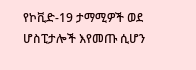የኮቪድ-19 ታማሚዎች ወደ ሆስፒታሎች እየመጡ ሲሆን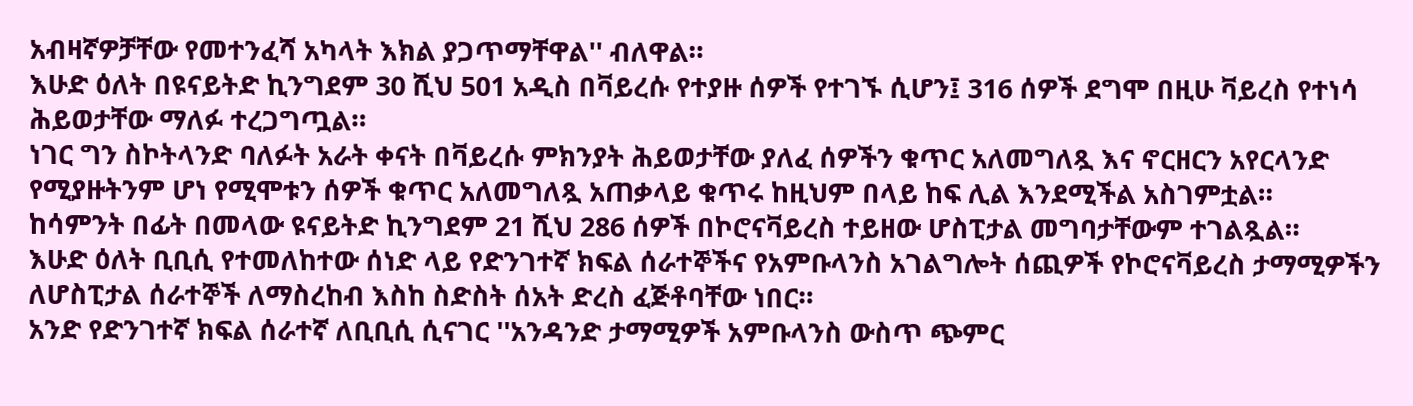አብዛኛዎቻቸው የመተንፈሻ አካላት እክል ያጋጥማቸዋል'' ብለዋል።
እሁድ ዕለት በዩናይትድ ኪንግደም 30 ሺህ 501 አዲስ በቫይረሱ የተያዙ ሰዎች የተገኙ ሲሆን፤ 316 ሰዎች ደግሞ በዚሁ ቫይረስ የተነሳ ሕይወታቸው ማለፉ ተረጋግጧል።
ነገር ግን ስኮትላንድ ባለፉት አራት ቀናት በቫይረሱ ምክንያት ሕይወታቸው ያለፈ ሰዎችን ቁጥር አለመግለጿ እና ኖርዘርን አየርላንድ የሚያዙትንም ሆነ የሚሞቱን ሰዎች ቁጥር አለመግለጿ አጠቃላይ ቁጥሩ ከዚህም በላይ ከፍ ሊል እንደሚችል አስገምቷል።
ከሳምንት በፊት በመላው ዩናይትድ ኪንግደም 21 ሺህ 286 ሰዎች በኮሮናቫይረስ ተይዘው ሆስፒታል መግባታቸውም ተገልጿል።
እሁድ ዕለት ቢቢሲ የተመለከተው ሰነድ ላይ የድንገተኛ ክፍል ሰራተኞችና የአምቡላንስ አገልግሎት ሰጪዎች የኮሮናቫይረስ ታማሚዎችን ለሆስፒታል ሰራተኞች ለማስረከብ እስከ ስድስት ሰአት ድረስ ፈጅቶባቸው ነበር።
አንድ የድንገተኛ ክፍል ሰራተኛ ለቢቢሲ ሲናገር ''አንዳንድ ታማሚዎች አምቡላንስ ውስጥ ጭምር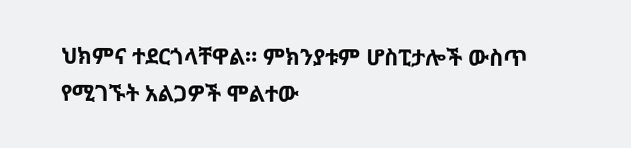ህክምና ተደርጎላቸዋል። ምክንያቱም ሆስፒታሎች ውስጥ የሚገኙት አልጋዎች ሞልተው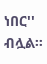ነበር'' ብሏል።